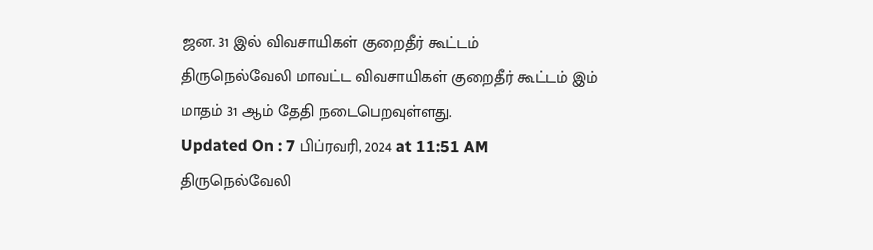ஜன. 31 இல் விவசாயிகள் குறைதீர் கூட்டம்
திருநெல்வேலி மாவட்ட விவசாயிகள் குறைதீர் கூட்டம் இம் மாதம் 31 ஆம் தேதி நடைபெறவுள்ளது.
Updated On : 7 பிப்ரவரி, 2024 at 11:51 AM
திருநெல்வேலி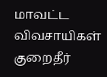மாவட்ட விவசாயிகள் குறைதீர்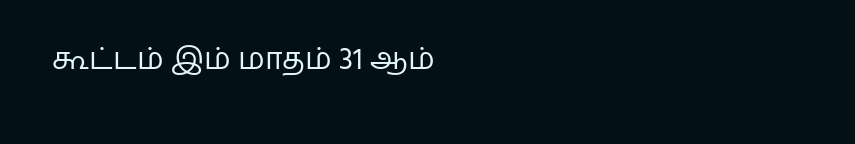கூட்டம் இம் மாதம் 31 ஆம்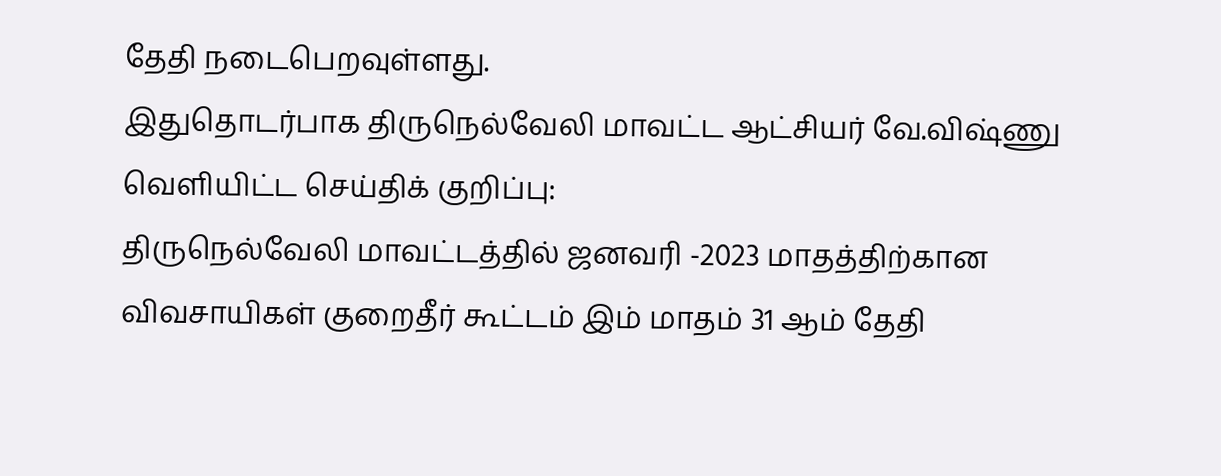தேதி நடைபெறவுள்ளது.
இதுதொடர்பாக திருநெல்வேலி மாவட்ட ஆட்சியர் வே.விஷ்ணு வெளியிட்ட செய்திக் குறிப்பு:
திருநெல்வேலி மாவட்டத்தில் ஜனவரி -2023 மாதத்திற்கான விவசாயிகள் குறைதீர் கூட்டம் இம் மாதம் 31 ஆம் தேதி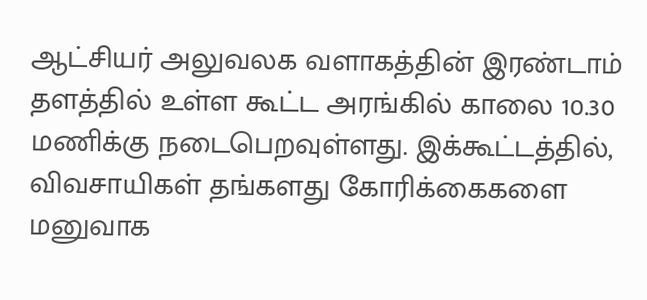ஆட்சியர் அலுவலக வளாகத்தின் இரண்டாம் தளத்தில் உள்ள கூட்ட அரங்கில் காலை 10.30 மணிக்கு நடைபெறவுள்ளது. இக்கூட்டத்தில், விவசாயிகள் தங்களது கோரிக்கைகளை மனுவாக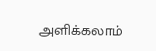அளிக்கலாம்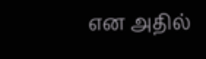என அதில்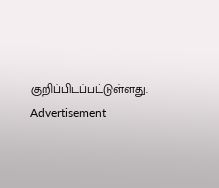குறிப்பிடப்பட்டுள்ளது.
Advertisement